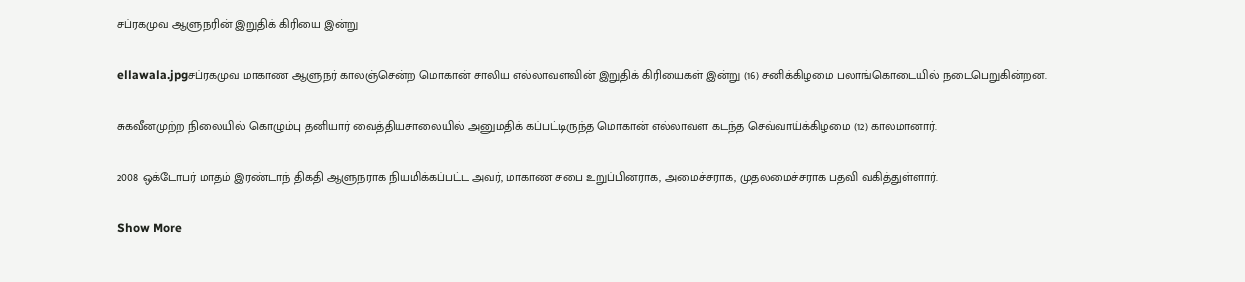சப்ரகமுவ ஆளுநரின் இறுதிக் கிரியை இன்று

ellawala.jpgசப்ரகமுவ மாகாண ஆளுநர் காலஞ்சென்ற மொகான் சாலிய எல்லாவளவின் இறுதிக் கிரியைகள் இன்று (16) சனிக்கிழமை பலாங்கொடையில் நடைபெறுகின்றன.

சுகவீனமுற்ற நிலையில் கொழும்பு தனியார் வைத்தியசாலையில் அனுமதிக் கப்பட்டிருந்த மொகான் எல்லாவள கடந்த செவ்வாய்க்கிழமை (12) காலமானார்.

2008 ஒக்டோபர் மாதம் இரண்டாந் திகதி ஆளுநராக நியமிக்கப்பட்ட அவர், மாகாண சபை உறுப்பினராக, அமைச்சராக, முதலமைச்சராக பதவி வகித்துள்ளார்.

Show More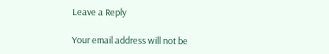Leave a Reply

Your email address will not be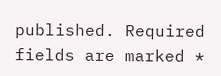published. Required fields are marked *